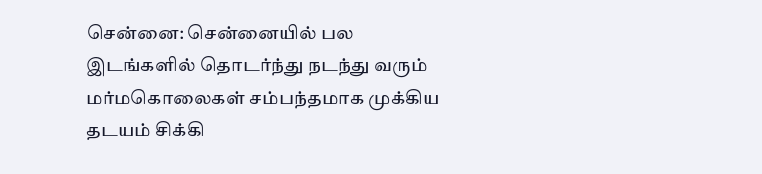சென்னை: சென்னையில் பல இடங்களில் தொடர்ந்து நடந்து வரும் மர்மகொலைகள் சம்பந்தமாக முக்கிய தடயம் சிக்கி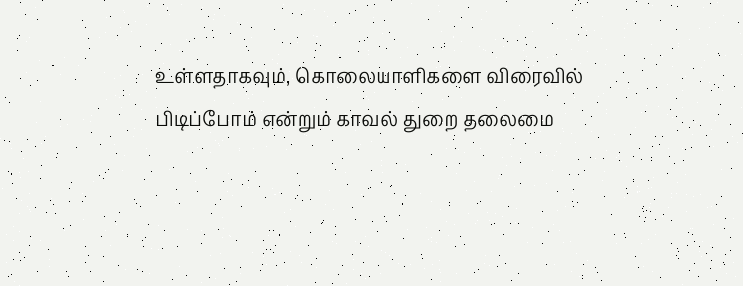உள்ளதாகவும், கொலையாளிகளை விரைவில் பிடிப்போம் என்றும் காவல் துறை தலைமை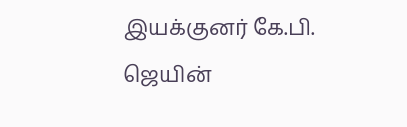இயக்குனர் கே.பி. ஜெயின்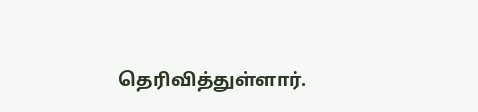தெரிவித்துள்ளார்.